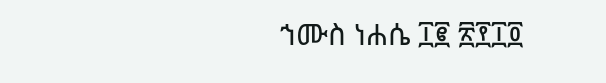ኀሙስ ነሐሴ ፲፪ ፳፻፲፬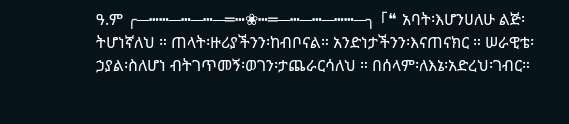ዓ.ም ╭─┅┅─┅─┅─═┅❀┅═─┅─┅─┅┅─╮ 「❝ አባት፡እሆንሀለሁ ልጅ፡ትሆነኛለህ ። ጠላት፡ዙሪያችንን፡ከብቦናል። አንድነታችንን፡እናጠናክር ። ሠራዊቴ፡ኃያል፡ስለሆነ ብትገጥመኝ፡ወገን፡ታጨራርሳለህ ። በሰላም፡ለእኔ፡አድረህ፡ገብር።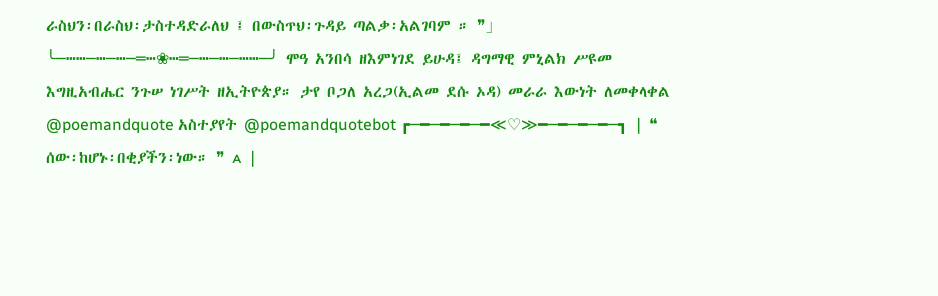ራስህን፡በራስህ፡ታስተዳድራለህ ፤ በውስጥህ፡ጉዳይ ጣልቃ፡አልገባም ። ❞」 ╰─┅┅─┅─┅─═┅❀┅═─┅─┅─┅┅─╯ ሞዓ አንበሳ ዘእምነገደ ይሁዳ፤ ዳግማዊ ምኒልክ ሥዩመ እግዚአብሔር ንጉሠ ነገሥት ዘኢትዮጵያ። ታየ ቦጋለ አረጋ(ኢልመ ደሱ ኦዳ) መራራ እውነት ለመቀላቀል @poemandquote አስተያየት @poemandquotebot ┏─━─━─━─━≪♡≫━─━─━─━─┓ ❘ ❝ ሰው፡ከሆኑ፡በቂያችን፡ነው። ❞ ᴀ ❘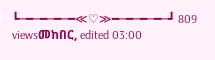┗─━─━─━─━≪♡≫━─━─━─━─┛ 809 viewsመከበር, edited 03:00